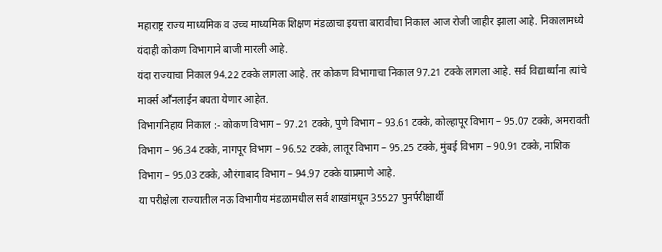महाराष्ट्र राज्य माध्यमिक व उच्च माध्यमिक शिक्षण मंडळाचा इयत्ता बारावीचा निकाल आज रोजी जाहीर झाला आहे. निकालामध्ये यंदाही कोकण विभागाने बाजी मारली आहे.
यंदा राज्याचा निकाल 94.22 टक्के लागला आहे. तर कोकण विभागाचा निकाल 97.21 टक्के लागला आहे. सर्व विद्यार्थ्यांना त्यांचे मार्क्स आॕनलाईन बघता येणार आहेत.
विभागनिहाय निकाल :- कोकण विभाग – 97.21 टक्के, पुणे विभाग – 93.61 टक्के, कोल्हापूर विभाग – 95.07 टक्के, अमरावती विभाग – 96.34 टक्के, नागपूर विभाग – 96.52 टक्के, लातूर विभाग – 95.25 टक्के, मुंबई विभाग – 90.91 टक्के, नाशिक विभाग – 95.03 टक्के, औरंगाबाद विभाग – 94.97 टक्के याप्रमाणे आहे.
या परीक्षेला राज्यातील नऊ विभागीय मंडळामधील सर्व शाखांमधून 35527 पुनर्परीक्षार्थी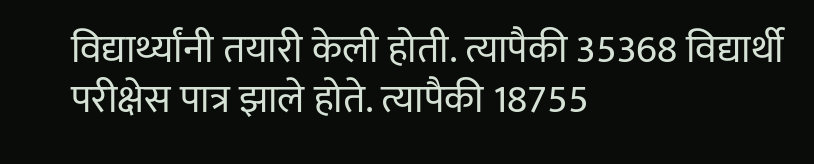विद्यार्थ्यांनी तयारी केली होती. त्यापैकी 35368 विद्यार्थी परीक्षेस पात्र झाले होते. त्यापैकी 18755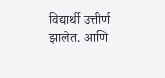विद्यार्थी उत्तीर्ण झालेत. आणि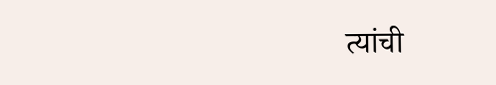त्यांची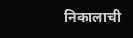निकालाची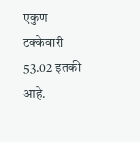एकुण टक्केवारी 53.02 इतकी आहे.